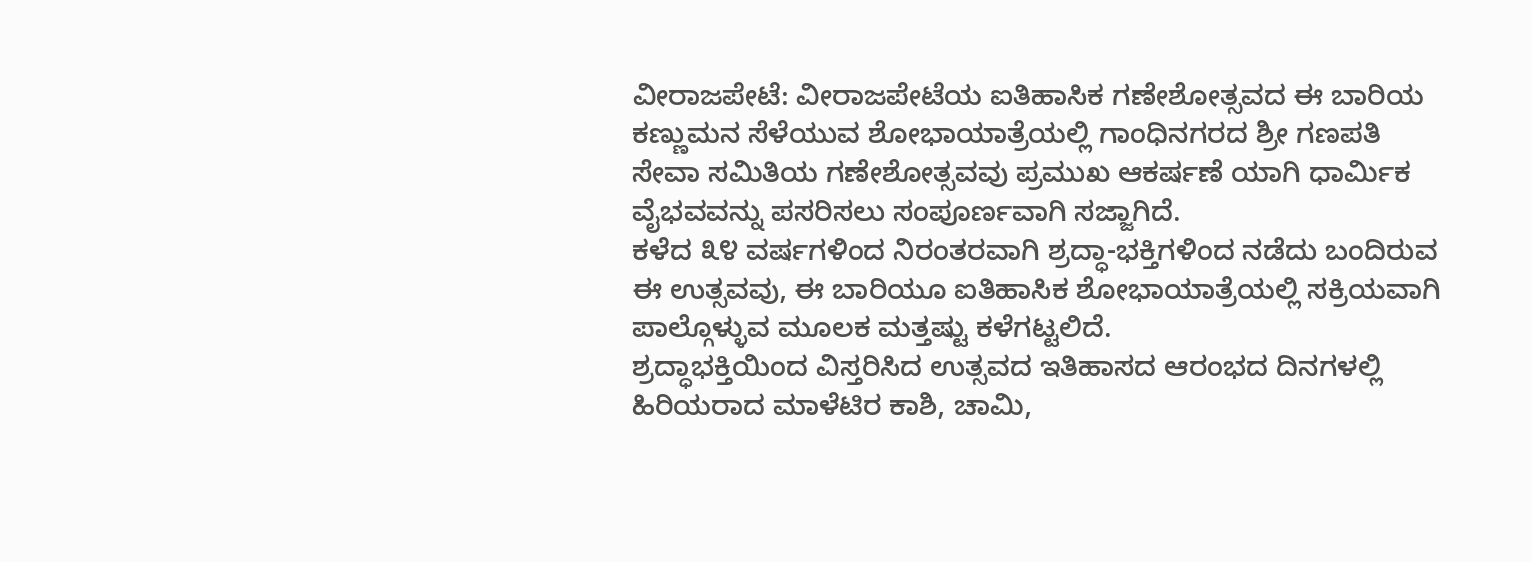ವೀರಾಜಪೇಟೆ: ವೀರಾಜಪೇಟೆಯ ಐತಿಹಾಸಿಕ ಗಣೇಶೋತ್ಸವದ ಈ ಬಾರಿಯ ಕಣ್ಣುಮನ ಸೆಳೆಯುವ ಶೋಭಾಯಾತ್ರೆಯಲ್ಲಿ ಗಾಂಧಿನಗರದ ಶ್ರೀ ಗಣಪತಿ ಸೇವಾ ಸಮಿತಿಯ ಗಣೇಶೋತ್ಸವವು ಪ್ರಮುಖ ಆಕರ್ಷಣೆ ಯಾಗಿ ಧಾರ್ಮಿಕ ವೈಭವವನ್ನು ಪಸರಿಸಲು ಸಂಪೂರ್ಣವಾಗಿ ಸಜ್ಜಾಗಿದೆ.
ಕಳೆದ ೩೪ ವರ್ಷಗಳಿಂದ ನಿರಂತರವಾಗಿ ಶ್ರದ್ಧಾ-ಭಕ್ತಿಗಳಿಂದ ನಡೆದು ಬಂದಿರುವ ಈ ಉತ್ಸವವು, ಈ ಬಾರಿಯೂ ಐತಿಹಾಸಿಕ ಶೋಭಾಯಾತ್ರೆಯಲ್ಲಿ ಸಕ್ರಿಯವಾಗಿ ಪಾಲ್ಗೊಳ್ಳುವ ಮೂಲಕ ಮತ್ತಷ್ಟು ಕಳೆಗಟ್ಟಲಿದೆ.
ಶ್ರದ್ಧಾಭಕ್ತಿಯಿಂದ ವಿಸ್ತರಿಸಿದ ಉತ್ಸವದ ಇತಿಹಾಸದ ಆರಂಭದ ದಿನಗಳಲ್ಲಿ ಹಿರಿಯರಾದ ಮಾಳೆಟಿರ ಕಾಶಿ, ಚಾಮಿ,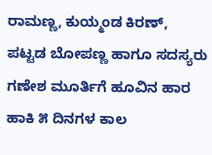ರಾಮಣ್ಣ, ಕುಯ್ಮಂಡ ಕಿರಣ್, ಪಟ್ಟಡ ಬೋಪಣ್ಣ ಹಾಗೂ ಸದಸ್ಯರು ಗಣೇಶ ಮೂರ್ತಿಗೆ ಹೂವಿನ ಹಾರ ಹಾಕಿ ೫ ದಿನಗಳ ಕಾಲ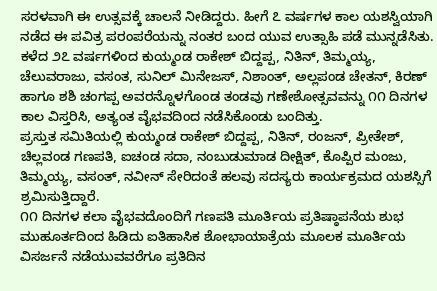ಸರಳವಾಗಿ ಈ ಉತ್ಸವಕ್ಕೆ ಚಾಲನೆ ನೀಡಿದ್ದರು. ಹೀಗೆ ೭ ವರ್ಷಗಳ ಕಾಲ ಯಶಸ್ವಿಯಾಗಿ ನಡೆದ ಈ ಪವಿತ್ರ ಪರಂಪರೆಯನ್ನು ನಂತರ ಬಂದ ಯುವ ಉತ್ಸಾಹಿ ಪಡೆ ಮುನ್ನಡೆಸಿತು.
ಕಳೆದ ೨೭ ವರ್ಷಗಳಿಂದ ಕುಯ್ಮಂಡ ರಾಕೇಶ್ ಬಿದ್ದಪ್ಪ, ನಿತಿನ್, ತಿಮ್ಮಯ್ಯ, ಚೆಲುವರಾಜು, ವಸಂತ, ಸುನಿಲ್ ಮಿನೇಜಸ್, ನಿಶಾಂತ್, ಅಲ್ಲಪಂಡ ಚೇತನ್, ಕಿರಣ್ ಹಾಗೂ ಶಶಿ ಚಂಗಪ್ಪ ಅವರನ್ನೊಳಗೊಂಡ ತಂಡವು ಗಣೇಶೋತ್ಸವವನ್ನು ೧೧ ದಿನಗಳ ಕಾಲ ವಿಸ್ತರಿಸಿ, ಅತ್ಯಂತ ವೈಭವದಿಂದ ನಡೆಸಿಕೊಂಡು ಬಂದಿತ್ತು.
ಪ್ರಸ್ತುತ ಸಮಿತಿಯಲ್ಲಿ ಕುಯ್ಮಂಡ ರಾಕೇಶ್ ಬಿದ್ದಪ್ಪ, ನಿತಿನ್, ರಂಜನ್, ಪ್ರೀತೇಶ್, ಚಿಲ್ಲವಂಡ ಗಣಪತಿ, ಐಚಂಡ ಸದಾ, ನಂಬುಡುಮಾಡ ದೀಕ್ಷಿತ್, ಕೊಪ್ಪಿರ ಮಂಜು, ತಿಮ್ಮಯ್ಯ, ವಸಂತ್, ನವೀನ್ ಸೇರಿದಂತೆ ಹಲವು ಸದಸ್ಯರು ಕಾರ್ಯಕ್ರಮದ ಯಶಸ್ಸಿಗೆ ಶ್ರಮಿಸುತ್ತಿದ್ದಾರೆ.
೧೧ ದಿನಗಳ ಕಲಾ ವೈಭವದೊಂದಿಗೆ ಗಣಪತಿ ಮೂರ್ತಿಯ ಪ್ರತಿಷ್ಠಾಪನೆಯ ಶುಭ ಮುಹೂರ್ತದಿಂದ ಹಿಡಿದು ಐತಿಹಾಸಿಕ ಶೋಭಾಯಾತ್ರೆಯ ಮೂಲಕ ಮೂರ್ತಿಯ ವಿಸರ್ಜನೆ ನಡೆಯುವವರೆಗೂ ಪ್ರತಿದಿನ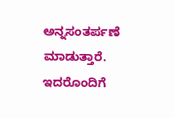ಅನ್ನಸಂತರ್ಪಣೆ ಮಾಡುತ್ತಾರೆ. ಇದರೊಂದಿಗೆ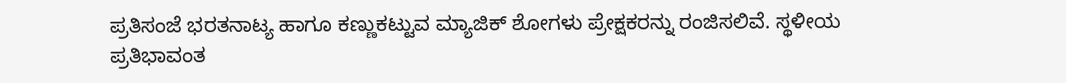ಪ್ರತಿಸಂಜೆ ಭರತನಾಟ್ಯ ಹಾಗೂ ಕಣ್ಣುಕಟ್ಟುವ ಮ್ಯಾಜಿಕ್ ಶೋಗಳು ಪ್ರೇಕ್ಷಕರನ್ನು ರಂಜಿಸಲಿವೆ. ಸ್ಥಳೀಯ ಪ್ರತಿಭಾವಂತ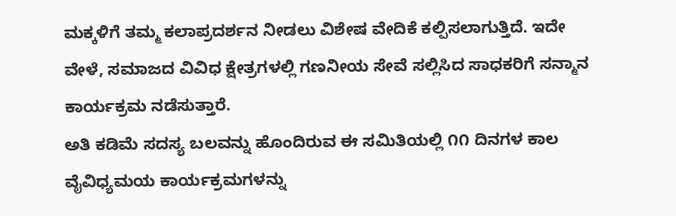ಮಕ್ಕಳಿಗೆ ತಮ್ಮ ಕಲಾಪ್ರದರ್ಶನ ನೀಡಲು ವಿಶೇಷ ವೇದಿಕೆ ಕಲ್ಪಿಸಲಾಗುತ್ತಿದೆ. ಇದೇ ವೇಳೆ, ಸಮಾಜದ ವಿವಿಧ ಕ್ಷೇತ್ರಗಳಲ್ಲಿ ಗಣನೀಯ ಸೇವೆ ಸಲ್ಲಿಸಿದ ಸಾಧಕರಿಗೆ ಸನ್ಮಾನ ಕಾರ್ಯಕ್ರಮ ನಡೆಸುತ್ತಾರೆ.
ಅತಿ ಕಡಿಮೆ ಸದಸ್ಯ ಬಲವನ್ನು ಹೊಂದಿರುವ ಈ ಸಮಿತಿಯಲ್ಲಿ ೧೧ ದಿನಗಳ ಕಾಲ ವೈವಿಧ್ಯಮಯ ಕಾರ್ಯಕ್ರಮಗಳನ್ನು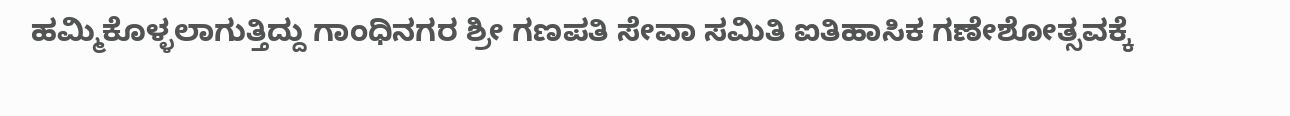ಹಮ್ಮಿಕೊಳ್ಳಲಾಗುತ್ತಿದ್ದು ಗಾಂಧಿನಗರ ಶ್ರೀ ಗಣಪತಿ ಸೇವಾ ಸಮಿತಿ ಐತಿಹಾಸಿಕ ಗಣೇಶೋತ್ಸವಕ್ಕೆ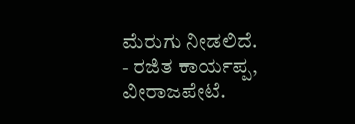ಮೆರುಗು ನೀಡಲಿದೆ.
- ರಜಿತ ಕಾರ್ಯಪ್ಪ,
ವೀರಾಜಪೇಟೆ.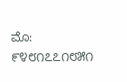ಮೊ: ೯೪೮೧೭೭೧೮೫೧